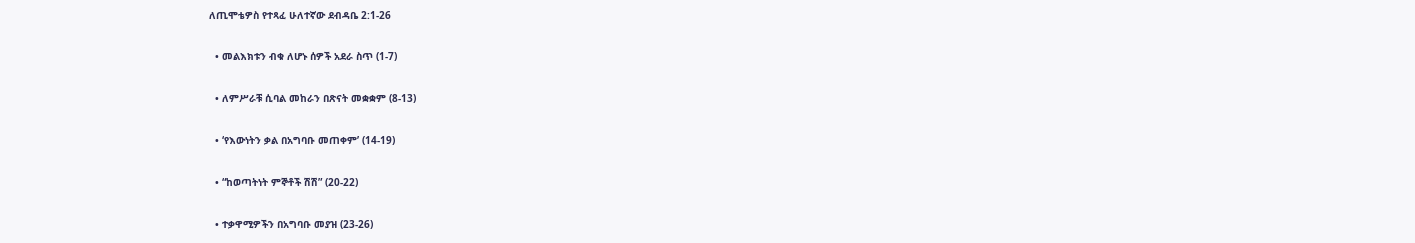ለጢሞቴዎስ የተጻፈ ሁለተኛው ደብዳቤ 2:1-26

  • መልእክቱን ብቁ ለሆኑ ሰዎች አደራ ስጥ (1-7)

  • ለምሥራቹ ሲባል መከራን በጽናት መቋቋም (8-13)

  • ‘የእውነትን ቃል በአግባቡ መጠቀም’ (14-19)

  • “ከወጣትነት ምኞቶች ሽሽ” (20-22)

  • ተቃዋሚዎችን በአግባቡ መያዝ (23-26)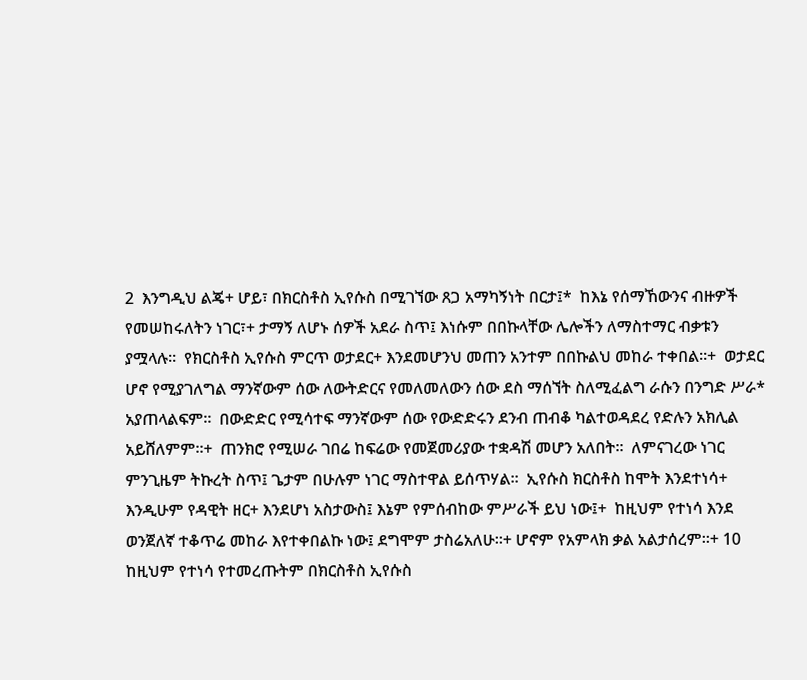2  እንግዲህ ልጄ+ ሆይ፣ በክርስቶስ ኢየሱስ በሚገኘው ጸጋ አማካኝነት በርታ፤*  ከእኔ የሰማኸውንና ብዙዎች የመሠከሩለትን ነገር፣+ ታማኝ ለሆኑ ሰዎች አደራ ስጥ፤ እነሱም በበኩላቸው ሌሎችን ለማስተማር ብቃቱን ያሟላሉ።  የክርስቶስ ኢየሱስ ምርጥ ወታደር+ እንደመሆንህ መጠን አንተም በበኩልህ መከራ ተቀበል።+  ወታደር ሆኖ የሚያገለግል ማንኛውም ሰው ለውትድርና የመለመለውን ሰው ደስ ማሰኘት ስለሚፈልግ ራሱን በንግድ ሥራ* አያጠላልፍም።  በውድድር የሚሳተፍ ማንኛውም ሰው የውድድሩን ደንብ ጠብቆ ካልተወዳደረ የድሉን አክሊል አይሸለምም።+  ጠንክሮ የሚሠራ ገበሬ ከፍሬው የመጀመሪያው ተቋዳሽ መሆን አለበት።  ለምናገረው ነገር ምንጊዜም ትኩረት ስጥ፤ ጌታም በሁሉም ነገር ማስተዋል ይሰጥሃል።  ኢየሱስ ክርስቶስ ከሞት እንደተነሳ+ እንዲሁም የዳዊት ዘር+ እንደሆነ አስታውስ፤ እኔም የምሰብከው ምሥራች ይህ ነው፤+  ከዚህም የተነሳ እንደ ወንጀለኛ ተቆጥሬ መከራ እየተቀበልኩ ነው፤ ደግሞም ታስሬአለሁ።+ ሆኖም የአምላክ ቃል አልታሰረም።+ 10  ከዚህም የተነሳ የተመረጡትም በክርስቶስ ኢየሱስ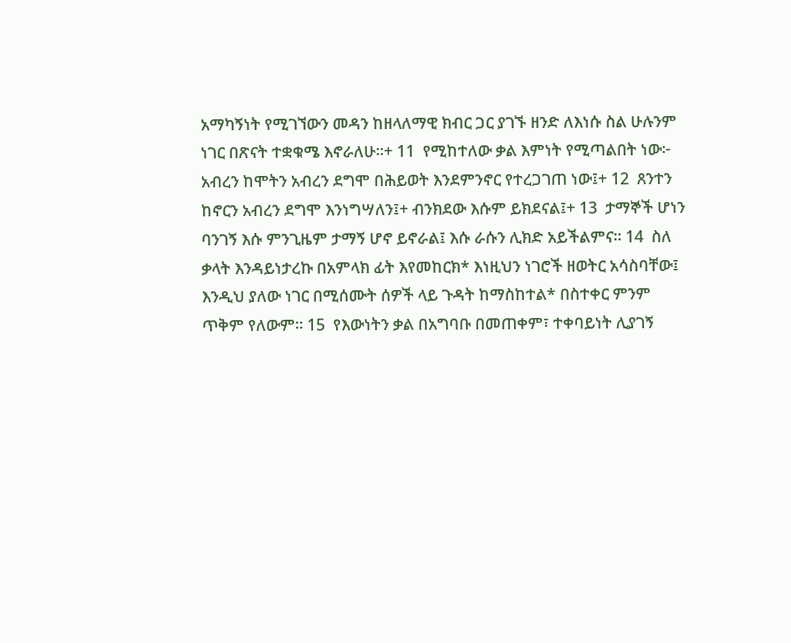አማካኝነት የሚገኘውን መዳን ከዘላለማዊ ክብር ጋር ያገኙ ዘንድ ለእነሱ ስል ሁሉንም ነገር በጽናት ተቋቁሜ እኖራለሁ።+ 11  የሚከተለው ቃል እምነት የሚጣልበት ነው፦ አብረን ከሞትን አብረን ደግሞ በሕይወት እንደምንኖር የተረጋገጠ ነው፤+ 12  ጸንተን ከኖርን አብረን ደግሞ እንነግሣለን፤+ ብንክደው እሱም ይክደናል፤+ 13  ታማኞች ሆነን ባንገኝ እሱ ምንጊዜም ታማኝ ሆኖ ይኖራል፤ እሱ ራሱን ሊክድ አይችልምና። 14  ስለ ቃላት እንዳይነታረኩ በአምላክ ፊት እየመከርክ* እነዚህን ነገሮች ዘወትር አሳስባቸው፤ እንዲህ ያለው ነገር በሚሰሙት ሰዎች ላይ ጉዳት ከማስከተል* በስተቀር ምንም ጥቅም የለውም። 15  የእውነትን ቃል በአግባቡ በመጠቀም፣ ተቀባይነት ሊያገኝ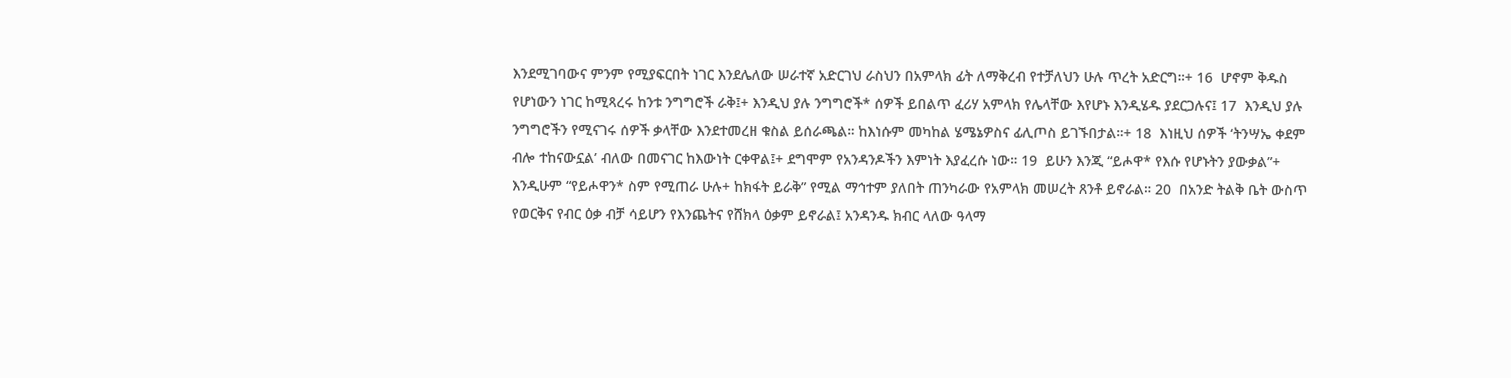እንደሚገባውና ምንም የሚያፍርበት ነገር እንደሌለው ሠራተኛ አድርገህ ራስህን በአምላክ ፊት ለማቅረብ የተቻለህን ሁሉ ጥረት አድርግ።+ 16  ሆኖም ቅዱስ የሆነውን ነገር ከሚጻረሩ ከንቱ ንግግሮች ራቅ፤+ እንዲህ ያሉ ንግግሮች* ሰዎች ይበልጥ ፈሪሃ አምላክ የሌላቸው እየሆኑ እንዲሄዱ ያደርጋሉና፤ 17  እንዲህ ያሉ ንግግሮችን የሚናገሩ ሰዎች ቃላቸው እንደተመረዘ ቁስል ይሰራጫል። ከእነሱም መካከል ሄሜኔዎስና ፊሊጦስ ይገኙበታል።+ 18  እነዚህ ሰዎች ‘ትንሣኤ ቀደም ብሎ ተከናውኗል’ ብለው በመናገር ከእውነት ርቀዋል፤+ ደግሞም የአንዳንዶችን እምነት እያፈረሱ ነው። 19  ይሁን እንጂ “ይሖዋ* የእሱ የሆኑትን ያውቃል”+ እንዲሁም “የይሖዋን* ስም የሚጠራ ሁሉ+ ከክፋት ይራቅ” የሚል ማኅተም ያለበት ጠንካራው የአምላክ መሠረት ጸንቶ ይኖራል። 20  በአንድ ትልቅ ቤት ውስጥ የወርቅና የብር ዕቃ ብቻ ሳይሆን የእንጨትና የሸክላ ዕቃም ይኖራል፤ አንዳንዱ ክብር ላለው ዓላማ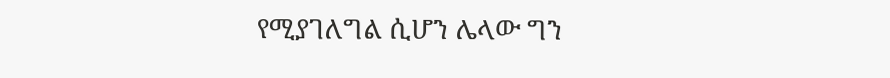የሚያገለግል ሲሆን ሌላው ግን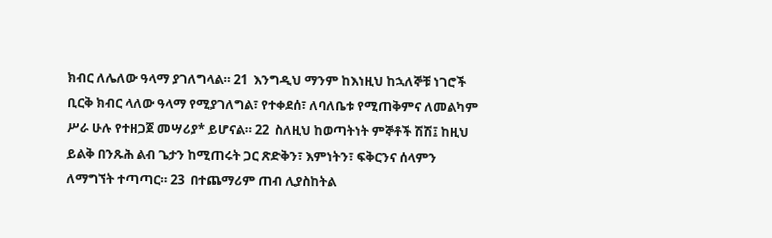ክብር ለሌለው ዓላማ ያገለግላል። 21  እንግዲህ ማንም ከእነዚህ ከኋለኞቹ ነገሮች ቢርቅ ክብር ላለው ዓላማ የሚያገለግል፣ የተቀደሰ፣ ለባለቤቱ የሚጠቅምና ለመልካም ሥራ ሁሉ የተዘጋጀ መሣሪያ* ይሆናል። 22  ስለዚህ ከወጣትነት ምኞቶች ሽሽ፤ ከዚህ ይልቅ በንጹሕ ልብ ጌታን ከሚጠሩት ጋር ጽድቅን፣ እምነትን፣ ፍቅርንና ሰላምን ለማግኘት ተጣጣር። 23  በተጨማሪም ጠብ ሊያስከትል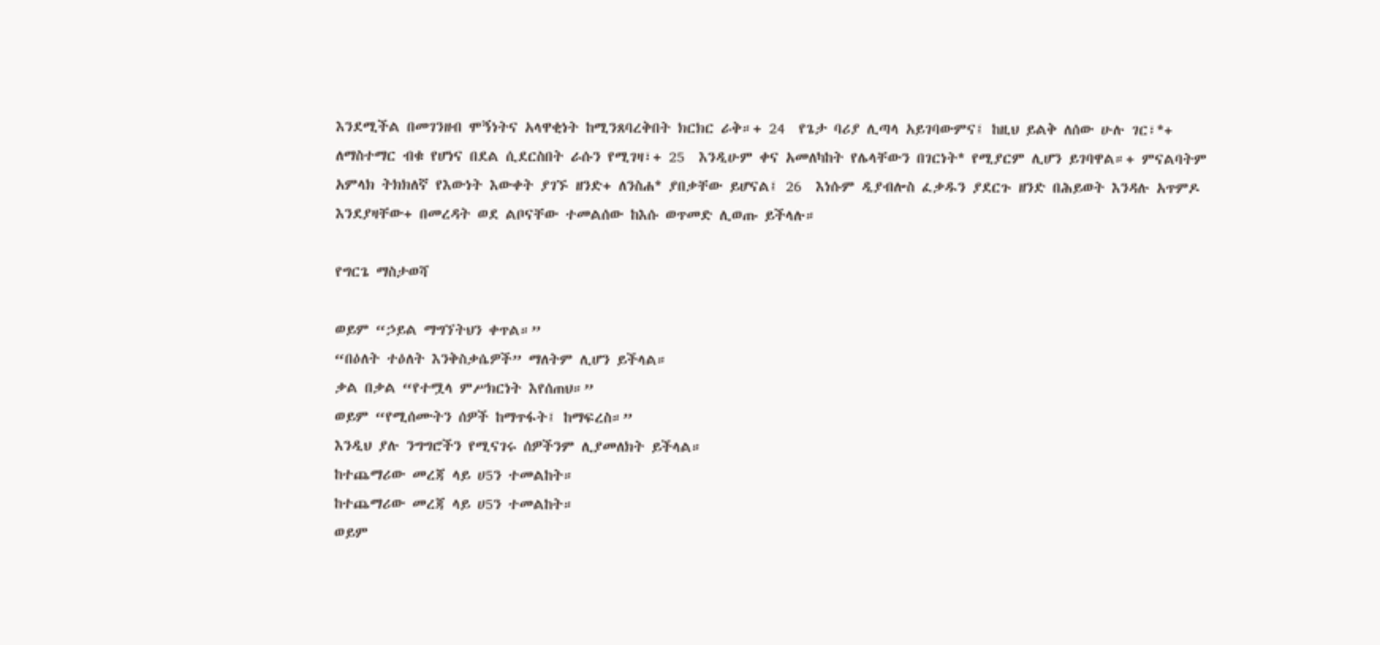እንደሚችል በመገንዘብ ሞኝነትና አላዋቂነት ከሚንጸባረቅበት ክርክር ራቅ።+ 24  የጌታ ባሪያ ሊጣላ አይገባውምና፤ ከዚህ ይልቅ ለሰው ሁሉ ገር፣*+ ለማስተማር ብቁ የሆነና በደል ሲደርስበት ራሱን የሚገዛ፣+ 25  እንዲሁም ቀና አመለካከት የሌላቸውን በገርነት* የሚያርም ሊሆን ይገባዋል።+ ምናልባትም አምላክ ትክክለኛ የእውነት እውቀት ያገኙ ዘንድ+ ለንስሐ* ያበቃቸው ይሆናል፤ 26  እነሱም ዲያብሎስ ፈቃዱን ያደርጉ ዘንድ በሕይወት እንዳሉ አጥምዶ እንደያዛቸው+ በመረዳት ወደ ልቦናቸው ተመልሰው ከእሱ ወጥመድ ሊወጡ ይችላሉ።

የግርጌ ማስታወሻ

ወይም “ኃይል ማግኘትህን ቀጥል።”
“በዕለት ተዕለት እንቅስቃሴዎች” ማለትም ሊሆን ይችላል።
ቃል በቃል “የተሟላ ምሥክርነት እየሰጠህ።”
ወይም “የሚሰሙትን ሰዎች ከማጥፋት፤ ከማፍረስ።”
እንዲህ ያሉ ንግግሮችን የሚናገሩ ሰዎችንም ሊያመለክት ይችላል።
ከተጨማሪው መረጃ ላይ ሀ5ን ተመልከት።
ከተጨማሪው መረጃ ላይ ሀ5ን ተመልከት።
ወይም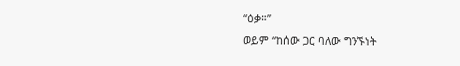“ዕቃ።”
ወይም “ከሰው ጋር ባለው ግንኙነት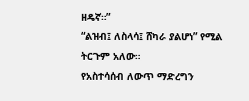ዘዴኛ።”
“ልዝብ፤ ለስላሳ፤ ሸካራ ያልሆነ” የሚል ትርጉም አለው።
የአስተሳሰብ ለውጥ ማድረግን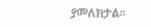ያመለክታል።